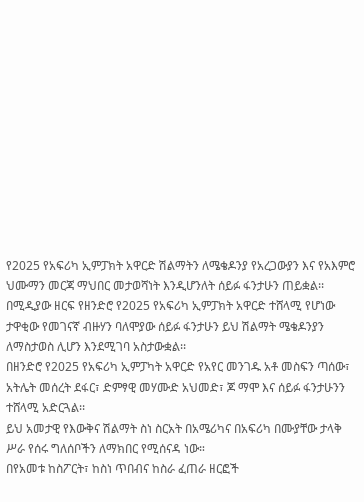የ2025 የአፍሪካ ኢምፓክት አዋርድ ሽልማትን ለሜቄዶንያ የአረጋውያን እና የአእምሮ ህሙማን መርጃ ማህበር መታወሻነት እንዲሆንለት ሰይፉ ፋንታሁን ጠይቋል፡፡
በሚዲያው ዘርፍ የዘንድሮ የ2025 የአፍሪካ ኢምፓክት አዋርድ ተሸላሚ የሆነው ታዋቂው የመገናኛ ብዙሃን ባለሞያው ሰይፉ ፋንታሁን ይህ ሽልማት ሜቄዶንያን ለማስታወስ ሊሆን እንደሚገባ አስታውቋል፡፡
በዘንድሮ የ2025 የአፍሪካ ኢምፓካት አዋርድ የአየር መንገዱ አቶ መስፍን ጣሰው፣ አትሌት መሰረት ደፋር፣ ድምፃዊ መሃሙድ አህመድ፣ ጆ ማሞ እና ሰይፉ ፋንታሁንን ተሸላሚ አድርጓል፡፡
ይህ አመታዊ የእውቅና ሽልማት ስነ ስርአት በአሜሪካና በአፍሪካ በሙያቸው ታላቅ ሥራ የሰሩ ግለሰቦችን ለማክበር የሚሰናዳ ነው።
በየአመቱ ከስፖርት፣ ከስነ ጥበብና ከስራ ፈጠራ ዘርፎች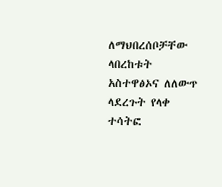ለማህበረሰቦቻቸው ላበረከቱት አስተዋፅኦና ለለውጥ ላደረጉት የላቀ ተሳትፎ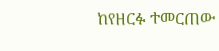ከየዘርፉ ተመርጠው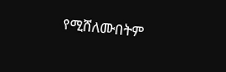የሚሸለሙበትም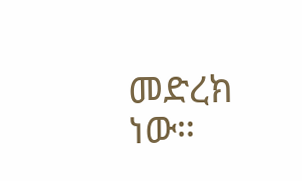መድረክ ነው።